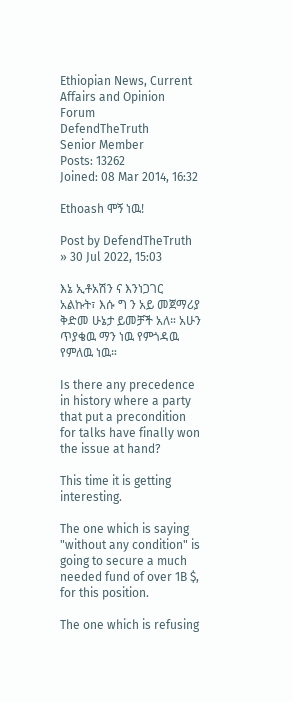Ethiopian News, Current Affairs and Opinion Forum
DefendTheTruth
Senior Member
Posts: 13262
Joined: 08 Mar 2014, 16:32

Ethoash ሞኝ ነዉ!

Post by DefendTheTruth » 30 Jul 2022, 15:03

እኔ ኢቶአሽን ና እንነጋገር አልኩት፣ እሱ ግ ን አይ መጀማሪያ ቅድመ ሁኔታ ይመቻች አለ። አሁን ጥያቄዉ ማን ነዉ የምጎዳዉ የምለዉ ነዉ።

Is there any precedence in history where a party that put a precondition for talks have finally won the issue at hand?

This time it is getting interesting.

The one which is saying "without any condition" is going to secure a much needed fund of over 1B $, for this position.

The one which is refusing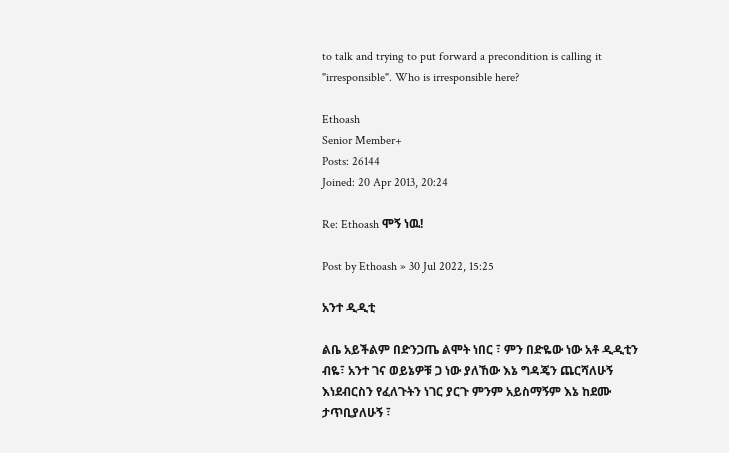to talk and trying to put forward a precondition is calling it "irresponsible". Who is irresponsible here?

Ethoash
Senior Member+
Posts: 26144
Joined: 20 Apr 2013, 20:24

Re: Ethoash ሞኝ ነዉ!

Post by Ethoash » 30 Jul 2022, 15:25

አንተ ዲዲቲ

ልቤ አይችልም በድንጋጤ ልሞት ነበር ፣ ምን በድዬው ነው አቶ ዲዲቲን ብዬ፣ አንተ ገና ወይኔዎቹ ጋ ነው ያለኸው እኔ ግዳጄን ጨርሻለሁኝ እነደብርስን የፈለጉትን ነገር ያርጉ ምንም አይስማኝም እኔ ከደሙ ታጥቢያለሁኝ ፣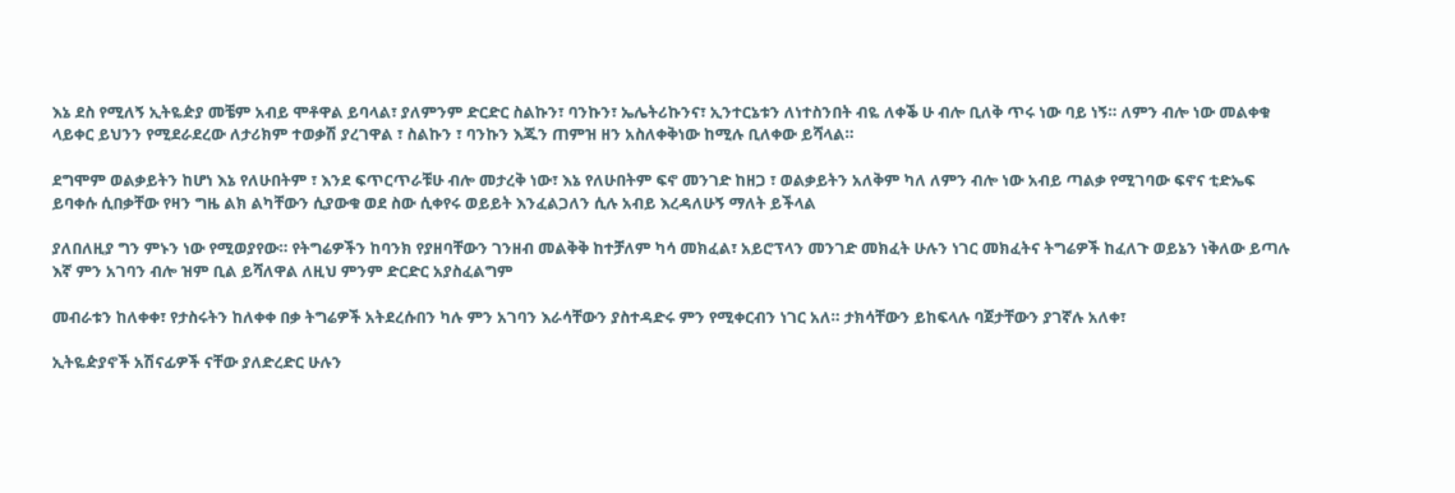እኔ ደስ የሚለኝ ኢትዬዽያ መቼም አብይ ሞቶዋል ይባላል፣ ያለምንም ድርድር ስልኩን፣ ባንኩን፣ ኤሌትሪኩንና፣ ኢንተርኔቱን ለነተስንበት ብዬ ለቀቕ ሁ ብሎ ቢለቅ ጥሩ ነው ባይ ነኝ። ለምን ብሎ ነው መልቀቁ ላይቀር ይህንን የሚደራደረው ለታሪክም ተወቃሽ ያረገዋል ፣ ስልኩን ፣ ባንኩን እጁን ጠምዝ ዘን አስለቀቅነው ከሚሉ ቢለቀው ይሻላል።

ደግሞም ወልቃይትን ከሆነ እኔ የለሁበትም ፣ እንደ ፍጥርጥራቹሁ ብሎ መታረቅ ነው፣ እኔ የለሁበትም ፍኖ መንገድ ከዘጋ ፣ ወልቃይትን አለቅም ካለ ለምን ብሎ ነው አብይ ጣልቃ የሚገባው ፍኖና ቲድኤፍ ይባቀሱ ሲበቃቸው የዛን ግዜ ልክ ልካቸውን ሲያውቁ ወደ ስው ሲቀየሩ ወይይት እንፈልጋለን ሲሉ አብይ እረዳለሁኝ ማለት ይችላል

ያለበለዚያ ግን ምኑን ነው የሚወያየው። የትግሬዎችን ከባንክ የያዘባቸውን ገንዘብ መልቅቅ ከተቻለም ካሳ መክፈል፣ አይሮፕላን መንገድ መክፈት ሁሉን ነገር መክፈትና ትግሬዎች ከፈለጉ ወይኔን ነቅለው ይጣሉ እኛ ምን አገባን ብሎ ዝም ቢል ይሻለዋል ለዚህ ምንም ድርድር አያስፈልግም

መብራቱን ከለቀቀ፣ የታስሩትን ከለቀቀ በቃ ትግሬዎች አትደረሱበን ካሉ ምን አገባን እራሳቸውን ያስተዳድሩ ምን የሚቀርብን ነገር አለ። ታክሳቸውን ይከፍላሉ ባጀታቸውን ያገኛሉ አለቀ፣

ኢትዬዽያኖች አሽናፊዎች ናቸው ያለድረድር ሁሉን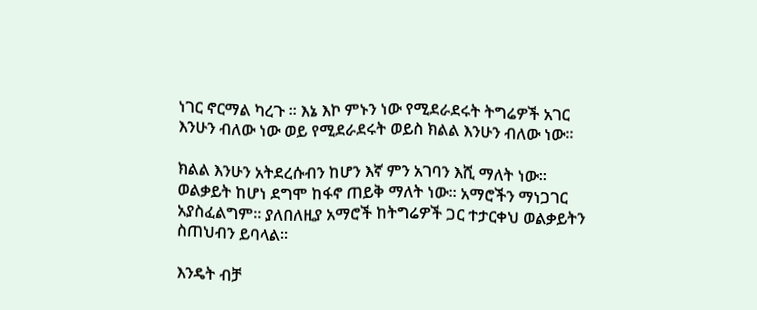ነገር ኖርማል ካረጉ ። እኔ እኮ ምኑን ነው የሚደራደሩት ትግሬዎች አገር እንሁን ብለው ነው ወይ የሚደራደሩት ወይስ ክልል እንሁን ብለው ነው።

ክልል እንሁን አትደረሱብን ከሆን እኛ ምን አገባን እሺ ማለት ነው። ወልቃይት ከሆነ ደግሞ ከፋኖ ጠይቅ ማለት ነው። አማሮችን ማነጋገር አያስፈልግም። ያለበለዚያ አማሮች ከትግሬዎች ጋር ተታርቀህ ወልቃይትን ስጠህብን ይባላል።

እንዴት ብቻ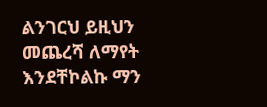ልንገርህ ይዚህን መጨረሻ ለማየት እንደቸኮልኩ ማን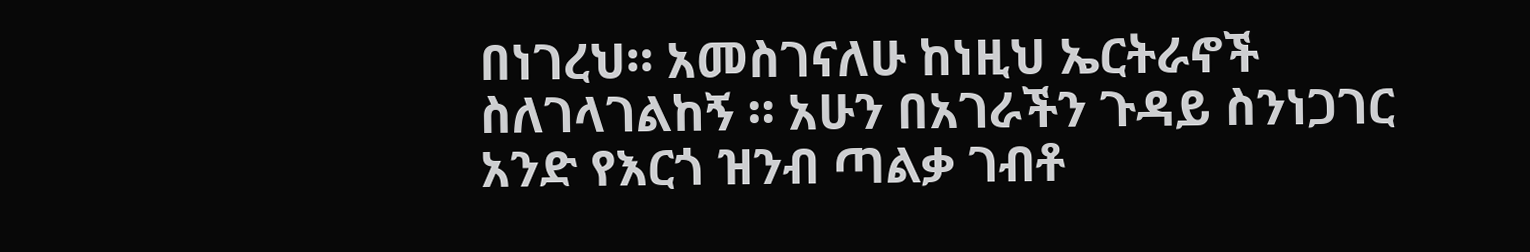በነገረህ። አመስገናለሁ ከነዚህ ኤርትራኖች ስለገላገልከኝ ። አሁን በአገራችን ጉዳይ ስንነጋገር አንድ የእርጎ ዝንብ ጣልቃ ገብቶ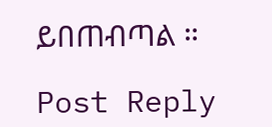ይበጠብጣል ።

Post Reply